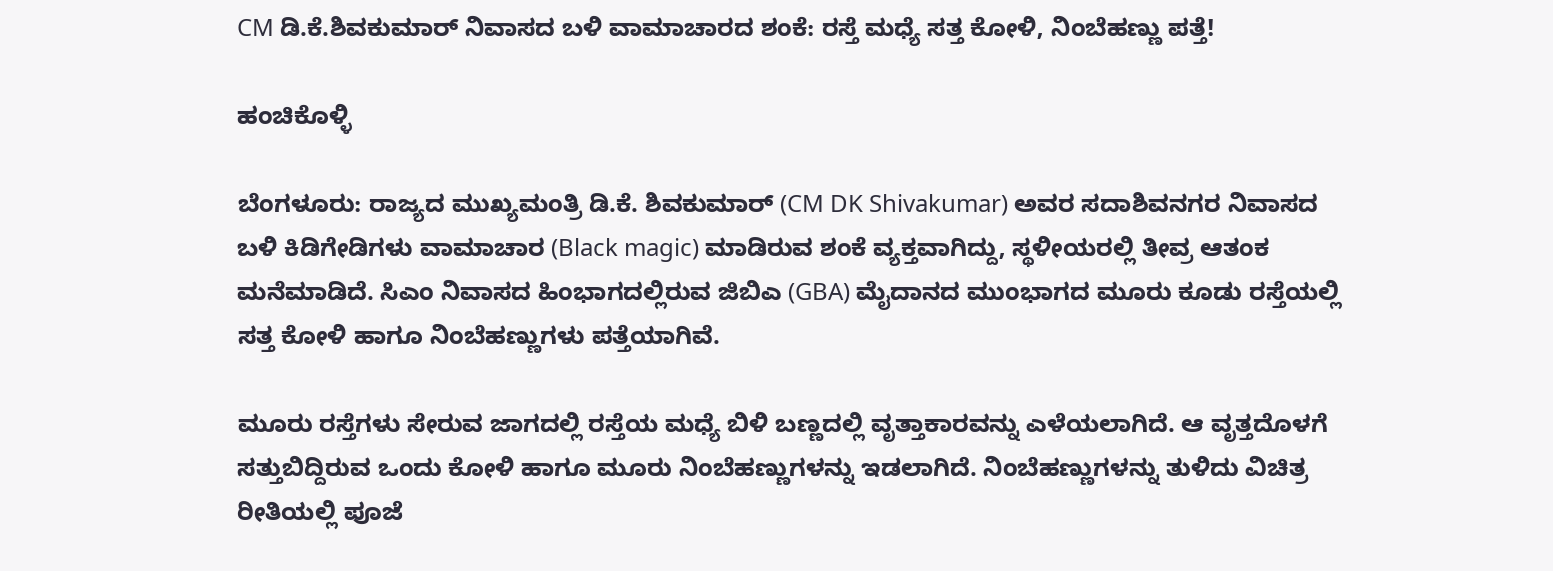CM ಡಿ.ಕೆ.ಶಿವಕುಮಾರ್ ನಿವಾಸದ ಬಳಿ ವಾಮಾಚಾರದ ಶಂಕೆ: ರಸ್ತೆ ಮಧ್ಯೆ ಸತ್ತ ಕೋಳಿ, ನಿಂಬೆಹಣ್ಣು ಪತ್ತೆ!

ಹಂಚಿಕೊಳ್ಳಿ

ಬೆಂಗಳೂರು: ರಾಜ್ಯದ ಮುಖ್ಯಮಂತ್ರಿ ಡಿ.ಕೆ. ಶಿವಕುಮಾರ್ (CM DK Shivakumar) ಅವರ ಸದಾಶಿವನಗರ ನಿವಾಸದ ಬಳಿ ಕಿಡಿಗೇಡಿಗಳು ವಾಮಾಚಾರ (Black magic) ಮಾಡಿರುವ ಶಂಕೆ ವ್ಯಕ್ತವಾಗಿದ್ದು, ಸ್ಥಳೀಯರಲ್ಲಿ ತೀವ್ರ ಆತಂಕ ಮನೆಮಾಡಿದೆ. ಸಿಎಂ ನಿವಾಸದ ಹಿಂಭಾಗದಲ್ಲಿರುವ ಜಿಬಿಎ (GBA) ಮೈದಾನದ ಮುಂಭಾಗದ ಮೂರು ಕೂಡು ರಸ್ತೆಯಲ್ಲಿ ಸತ್ತ ಕೋಳಿ ಹಾಗೂ ನಿಂಬೆಹಣ್ಣುಗಳು ಪತ್ತೆಯಾಗಿವೆ.

ಮೂರು ರಸ್ತೆಗಳು ಸೇರುವ ಜಾಗದಲ್ಲಿ ರಸ್ತೆಯ ಮಧ್ಯೆ ಬಿಳಿ ಬಣ್ಣದಲ್ಲಿ ವೃತ್ತಾಕಾರವನ್ನು ಎಳೆಯಲಾಗಿದೆ. ಆ ವೃತ್ತದೊಳಗೆ ಸತ್ತುಬಿದ್ದಿರುವ ಒಂದು ಕೋಳಿ ಹಾಗೂ ಮೂರು ನಿಂಬೆಹಣ್ಣುಗಳನ್ನು ಇಡಲಾಗಿದೆ. ನಿಂಬೆಹಣ್ಣುಗಳನ್ನು ತುಳಿದು ವಿಚಿತ್ರ ರೀತಿಯಲ್ಲಿ ಪೂಜೆ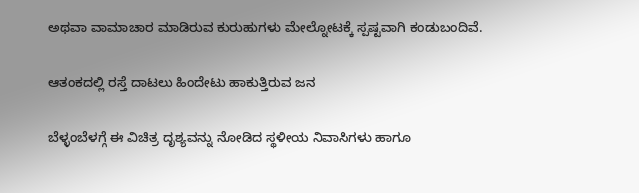ಅಥವಾ ವಾಮಾಚಾರ ಮಾಡಿರುವ ಕುರುಹುಗಳು ಮೇಲ್ನೋಟಕ್ಕೆ ಸ್ಪಷ್ಟವಾಗಿ ಕಂಡುಬಂದಿವೆ.

ಆತಂಕದಲ್ಲಿ ರಸ್ತೆ ದಾಟಲು ಹಿಂದೇಟು ಹಾಕುತ್ತಿರುವ ಜನ

ಬೆಳ್ಳಂಬೆಳಗ್ಗೆ ಈ ವಿಚಿತ್ರ ದೃಶ್ಯವನ್ನು ನೋಡಿದ ಸ್ಥಳೀಯ ನಿವಾಸಿಗಳು ಹಾಗೂ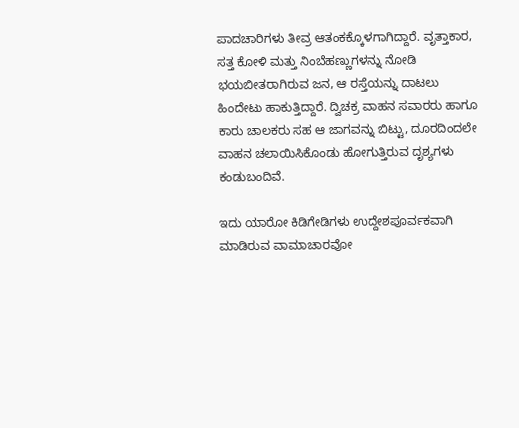ಪಾದಚಾರಿಗಳು ತೀವ್ರ ಆತಂಕಕ್ಕೊಳಗಾಗಿದ್ದಾರೆ. ವೃತ್ತಾಕಾರ, ಸತ್ತ ಕೋಳಿ ಮತ್ತು ನಿಂಬೆಹಣ್ಣುಗಳನ್ನು ನೋಡಿ ಭಯಬೀತರಾಗಿರುವ ಜನ, ಆ ರಸ್ತೆಯನ್ನು ದಾಟಲು ಹಿಂದೇಟು ಹಾಕುತ್ತಿದ್ದಾರೆ. ದ್ವಿಚಕ್ರ ವಾಹನ ಸವಾರರು ಹಾಗೂ ಕಾರು ಚಾಲಕರು ಸಹ ಆ ಜಾಗವನ್ನು ಬಿಟ್ಟು, ದೂರದಿಂದಲೇ ವಾಹನ ಚಲಾಯಿಸಿಕೊಂಡು ಹೋಗುತ್ತಿರುವ ದೃಶ್ಯಗಳು ಕಂಡುಬಂದಿವೆ.

ಇದು ಯಾರೋ ಕಿಡಿಗೇಡಿಗಳು ಉದ್ದೇಶಪೂರ್ವಕವಾಗಿ ಮಾಡಿರುವ ವಾಮಾಚಾರವೋ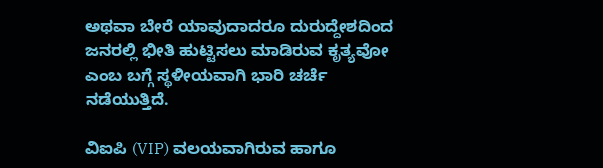ಅಥವಾ ಬೇರೆ ಯಾವುದಾದರೂ ದುರುದ್ದೇಶದಿಂದ ಜನರಲ್ಲಿ ಭೀತಿ ಹುಟ್ಟಿಸಲು ಮಾಡಿರುವ ಕೃತ್ಯವೋ ಎಂಬ ಬಗ್ಗೆ ಸ್ಥಳೀಯವಾಗಿ ಭಾರಿ ಚರ್ಚೆ ನಡೆಯುತ್ತಿದೆ.

ವಿಐಪಿ (VIP) ವಲಯವಾಗಿರುವ ಹಾಗೂ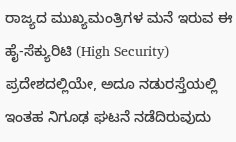ರಾಜ್ಯದ ಮುಖ್ಯಮಂತ್ರಿಗಳ ಮನೆ ಇರುವ ಈ ಹೈ-ಸೆಕ್ಯುರಿಟಿ (High Security) ಪ್ರದೇಶದಲ್ಲಿಯೇ, ಅದೂ ನಡುರಸ್ತೆಯಲ್ಲಿ ಇಂತಹ ನಿಗೂಢ ಘಟನೆ ನಡೆದಿರುವುದು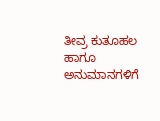ತೀವ್ರ ಕುತೂಹಲ ಹಾಗೂ ಅನುಮಾನಗಳಿಗೆ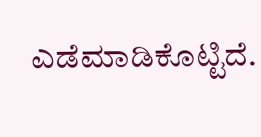ಎಡೆಮಾಡಿಕೊಟ್ಟಿದೆ.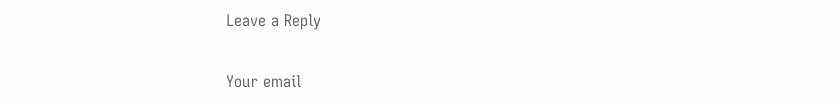Leave a Reply

Your email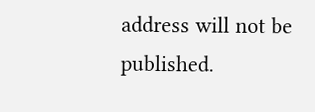address will not be published.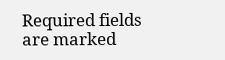Required fields are marked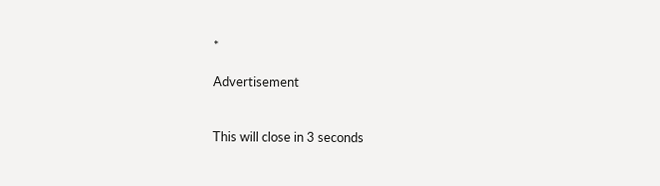*

Advertisement


This will close in 3 seconds